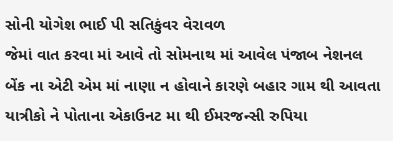સોની યોગેશ ભાઈ પી સતિકુંવર વેરાવળ
જેમાં વાત કરવા માં આવે તો સોમનાથ માં આવેલ પંજાબ નેશનલ બેંક ના એટી એમ માં નાણા ન હોવાને કારણે બહાર ગામ થી આવતા યાત્રીકો ને પોતાના એકાઉનટ મા થી ઈમરજન્સી રુપિયા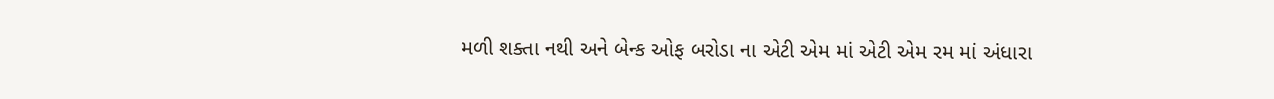મળી શક્તા નથી અને બેન્ક ઓફ બરોડા ના એટી એમ માં એટી એમ રમ માં અંધારા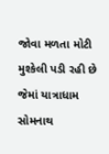જોવા મળતા મોટી મુશ્કેલી પડી રહી છે જેમાં યાત્રાધામ સોમનાથ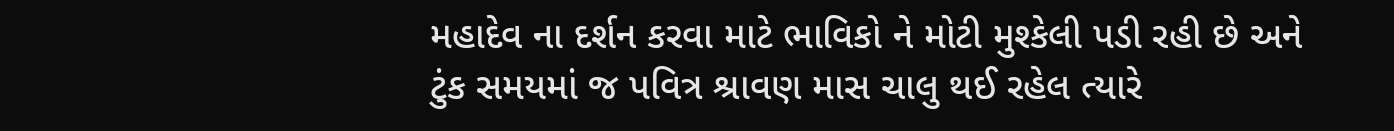મહાદેવ ના દર્શન કરવા માટે ભાવિકો ને મોટી મુશ્કેલી પડી રહી છે અને ટુંક સમયમાં જ પવિત્ર શ્રાવણ માસ ચાલુ થઈ રહેલ ત્યારે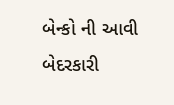બેન્કો ની આવી બેદરકારી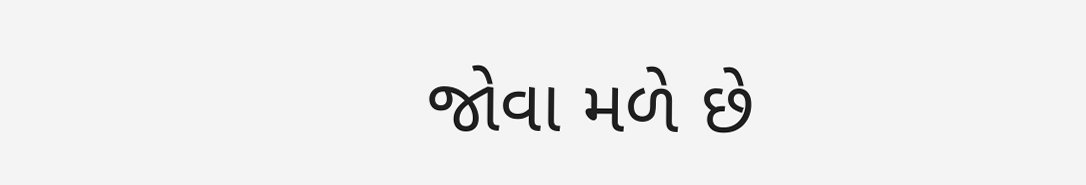જોવા મળે છે